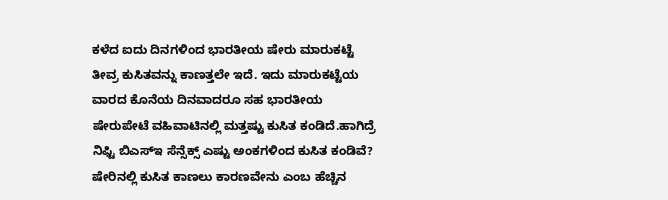ಕಳೆದ ಐದು ದಿನಗಳಿಂದ ಭಾರತೀಯ ಷೇರು ಮಾರುಕಟ್ಟೆ ತೀವ್ರ ಕುಸಿತವನ್ನು ಕಾಣತ್ತಲೇ ಇದೆ. ಇದು ಮಾರುಕಟ್ಟೆಯ ವಾರದ ಕೊನೆಯ ದಿನವಾದರೂ ಸಹ ಭಾರತೀಯ ಷೇರುಪೇಟೆ ವಹಿವಾಟಿನಲ್ಲಿ ಮತ್ತಷ್ಟು ಕುಸಿತ ಕಂಡಿದೆ.ಹಾಗಿದ್ರೆ ನಿಫ್ಟಿ ಬಿಎಸ್ಇ ಸೆನ್ಸೆಕ್ಸ್ ಎಷ್ಟು ಅಂಕಗಳಿಂದ ಕುಸಿತ ಕಂಡಿವೆ? ಷೇರಿನಲ್ಲಿ ಕುಸಿತ ಕಾಣಲು ಕಾರಣವೇನು ಎಂಬ ಹೆಚ್ಚಿನ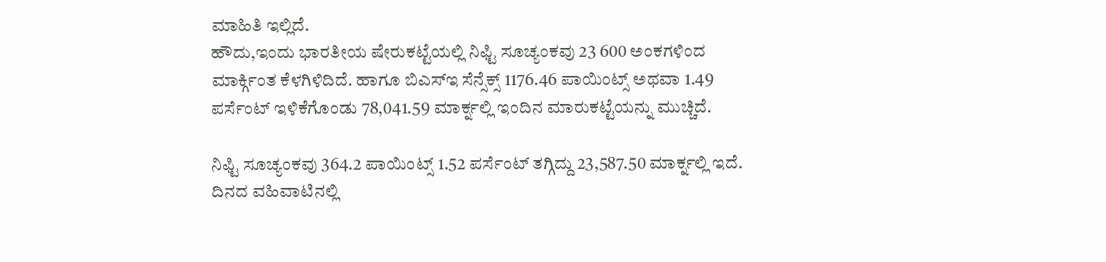ಮಾಹಿತಿ ಇಲ್ಲಿದೆ.
ಹೌದು,ಇಂದು ಭಾರತೀಯ ಷೇರುಕಟ್ಟೆಯಲ್ಲಿ ನಿಫ್ಟಿ ಸೂಚ್ಯಂಕವು 23 600 ಅಂಕಗಳಿಂದ ಮಾರ್ಕ್ಗಿಂತ ಕೆಳಗಿಳಿದಿದೆ. ಹಾಗೂ ಬಿಎಸ್ಇ ಸೆನ್ಸೆಕ್ಸ್ 1176.46 ಪಾಯಿಂಟ್ಸ್ ಅಥವಾ 1.49 ಪರ್ಸೆಂಟ್ ಇಳಿಕೆಗೊಂಡು 78,041.59 ಮಾರ್ಕ್ನಲ್ಲಿ ಇಂದಿನ ಮಾರುಕಟ್ಟೆಯನ್ನು ಮುಚ್ಚಿದೆ.

ನಿಫ್ಟಿ ಸೂಚ್ಯಂಕವು 364.2 ಪಾಯಿಂಟ್ಸ್ 1.52 ಪರ್ಸೆಂಟ್ ತಗ್ಗಿದ್ದು 23,587.50 ಮಾರ್ಕ್ನಲ್ಲಿ ಇದೆ. ದಿನದ ವಹಿವಾಟಿನಲ್ಲಿ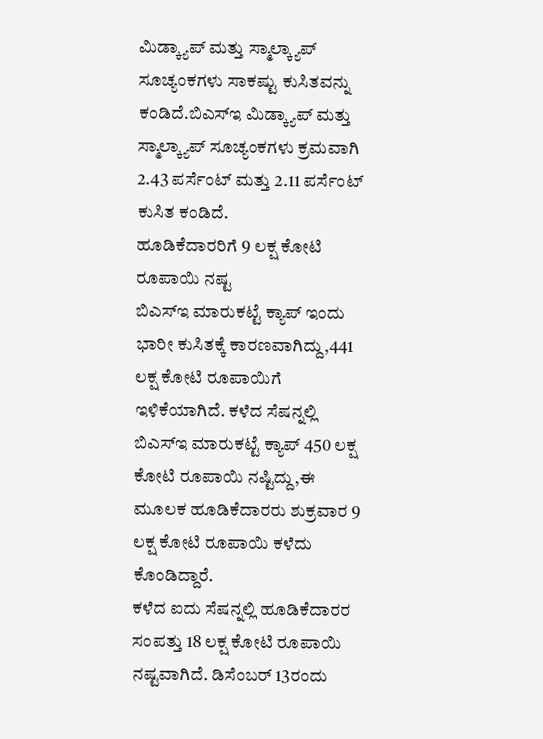ಮಿಡ್ಕ್ಯಾಪ್ ಮತ್ತು ಸ್ಮಾಲ್ಕ್ಯಾಪ್ ಸೂಚ್ಯಂಕಗಳು ಸಾಕಷ್ಟು ಕುಸಿತವನ್ನು ಕಂಡಿದೆ.ಬಿಎಸ್ಇ ಮಿಡ್ಕ್ಯಾಪ್ ಮತ್ತು ಸ್ಮಾಲ್ಕ್ಯಾಪ್ ಸೂಚ್ಯಂಕಗಳು ಕ್ರಮವಾಗಿ 2.43 ಪರ್ಸೆಂಟ್ ಮತ್ತು 2.11 ಪರ್ಸೆಂಟ್ ಕುಸಿತ ಕಂಡಿದೆ.
ಹೂಡಿಕೆದಾರರಿಗೆ 9 ಲಕ್ಷ ಕೋಟಿ ರೂಪಾಯಿ ನಷ್ಟ
ಬಿಎಸ್ಇ ಮಾರುಕಟ್ಟೆ ಕ್ಯಾಪ್ ಇಂದು ಭಾರೀ ಕುಸಿತಕ್ಕೆ ಕಾರಣವಾಗಿದ್ದು,441 ಲಕ್ಷ ಕೋಟಿ ರೂಪಾಯಿಗೆ ಇಳಿಕೆಯಾಗಿದೆ. ಕಳೆದ ಸೆಷನ್ನಲ್ಲಿ ಬಿಎಸ್ಇ ಮಾರುಕಟ್ಟೆ ಕ್ಯಾಪ್ 450 ಲಕ್ಷ ಕೋಟಿ ರೂಪಾಯಿ ನಷ್ಟಿದ್ದು,ಈ ಮೂಲಕ ಹೂಡಿಕೆದಾರರು ಶುಕ್ರವಾರ 9 ಲಕ್ಷ ಕೋಟಿ ರೂಪಾಯಿ ಕಳೆದು ಕೊಂಡಿದ್ದಾರೆ.
ಕಳೆದ ಐದು ಸೆಷನ್ನಲ್ಲಿ ಹೂಡಿಕೆದಾರರ ಸಂಪತ್ತು 18 ಲಕ್ಷ ಕೋಟಿ ರೂಪಾಯಿ ನಷ್ಟವಾಗಿದೆ. ಡಿಸೆಂಬರ್ 13ರಂದು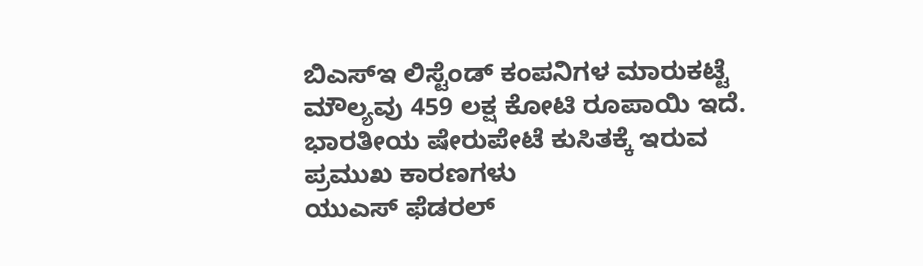ಬಿಎಸ್ಇ ಲಿಸ್ಟೆಂಡ್ ಕಂಪನಿಗಳ ಮಾರುಕಟ್ಟೆ ಮೌಲ್ಯವು 459 ಲಕ್ಷ ಕೋಟಿ ರೂಪಾಯಿ ಇದೆ.
ಭಾರತೀಯ ಷೇರುಪೇಟೆ ಕುಸಿತಕ್ಕೆ ಇರುವ ಪ್ರಮುಖ ಕಾರಣಗಳು
ಯುಎಸ್ ಫೆಡರಲ್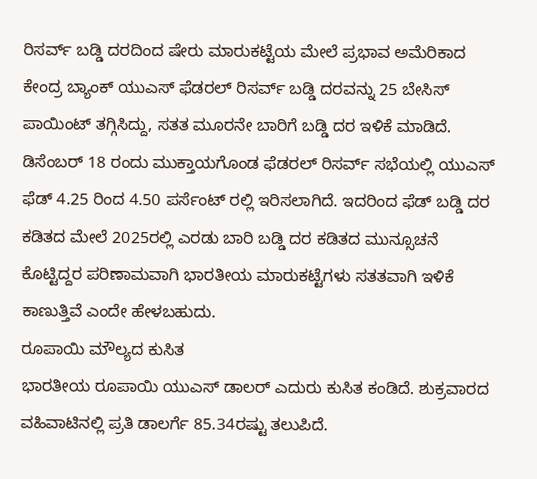ರಿಸರ್ವ್ ಬಡ್ಡಿ ದರದಿಂದ ಷೇರು ಮಾರುಕಟ್ಟೆಯ ಮೇಲೆ ಪ್ರಭಾವ ಅಮೆರಿಕಾದ ಕೇಂದ್ರ ಬ್ಯಾಂಕ್ ಯುಎಸ್ ಫೆಡರಲ್ ರಿಸರ್ವ್ ಬಡ್ಡಿ ದರವನ್ನು 25 ಬೇಸಿಸ್ ಪಾಯಿಂಟ್ ತಗ್ಗಿಸಿದ್ದು, ಸತತ ಮೂರನೇ ಬಾರಿಗೆ ಬಡ್ಡಿ ದರ ಇಳಿಕೆ ಮಾಡಿದೆ. ಡಿಸೆಂಬರ್ 18 ರಂದು ಮುಕ್ತಾಯಗೊಂಡ ಫೆಡರಲ್ ರಿಸರ್ವ್ ಸಭೆಯಲ್ಲಿ ಯುಎಸ್ ಫೆಡ್ 4.25 ರಿಂದ 4.50 ಪರ್ಸೆಂಟ್ ರಲ್ಲಿ ಇರಿಸಲಾಗಿದೆ. ಇದರಿಂದ ಫೆಡ್ ಬಡ್ಡಿ ದರ ಕಡಿತದ ಮೇಲೆ 2025ರಲ್ಲಿ ಎರಡು ಬಾರಿ ಬಡ್ಡಿ ದರ ಕಡಿತದ ಮುನ್ಸೂಚನೆ ಕೊಟ್ಟಿದ್ದರ ಪರಿಣಾಮವಾಗಿ ಭಾರತೀಯ ಮಾರುಕಟ್ಟೆಗಳು ಸತತವಾಗಿ ಇಳಿಕೆ ಕಾಣುತ್ತಿವೆ ಎಂದೇ ಹೇಳಬಹುದು.
ರೂಪಾಯಿ ಮೌಲ್ಯದ ಕುಸಿತ
ಭಾರತೀಯ ರೂಪಾಯಿ ಯುಎಸ್ ಡಾಲರ್ ಎದುರು ಕುಸಿತ ಕಂಡಿದೆ. ಶುಕ್ರವಾರದ ವಹಿವಾಟಿನಲ್ಲಿ ಪ್ರತಿ ಡಾಲರ್ಗೆ 85.34ರಷ್ಟು ತಲುಪಿದೆ.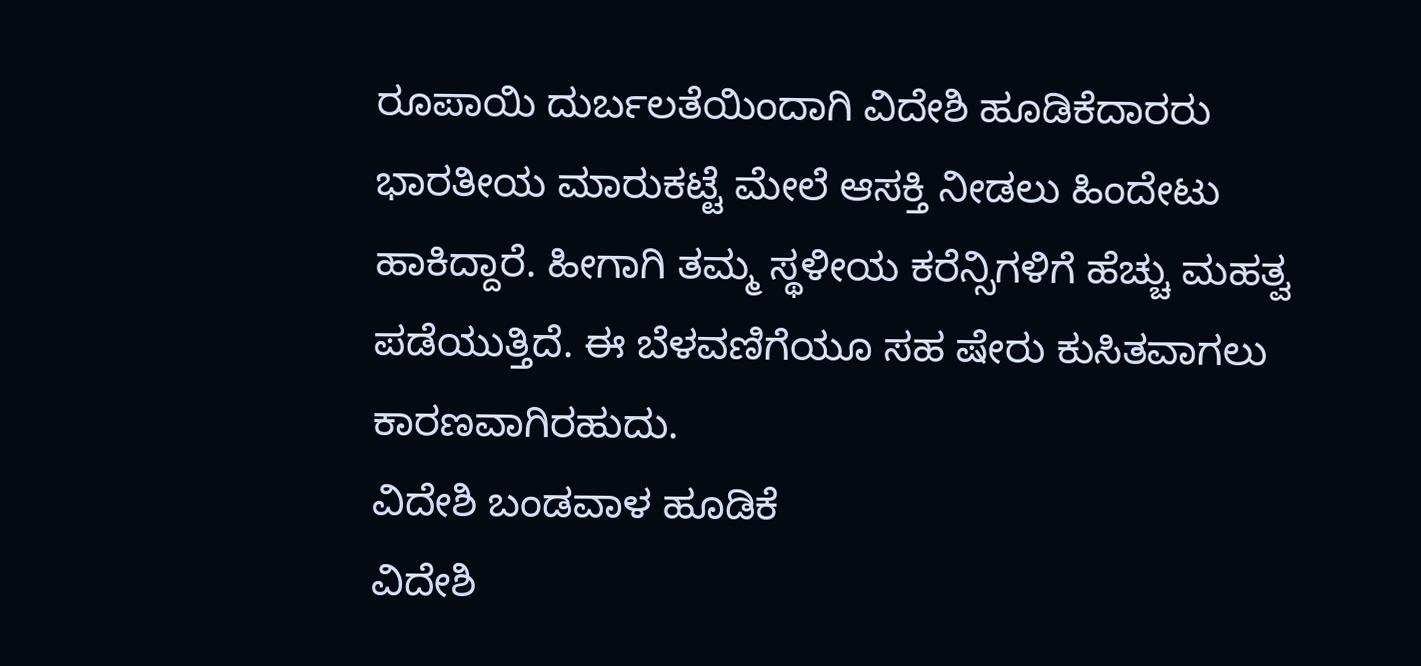ರೂಪಾಯಿ ದುರ್ಬಲತೆಯಿಂದಾಗಿ ವಿದೇಶಿ ಹೂಡಿಕೆದಾರರು ಭಾರತೀಯ ಮಾರುಕಟ್ಟೆ ಮೇಲೆ ಆಸಕ್ತಿ ನೀಡಲು ಹಿಂದೇಟು ಹಾಕಿದ್ದಾರೆ. ಹೀಗಾಗಿ ತಮ್ಮ ಸ್ಥಳೀಯ ಕರೆನ್ಸಿಗಳಿಗೆ ಹೆಚ್ಚು ಮಹತ್ವ ಪಡೆಯುತ್ತಿದೆ. ಈ ಬೆಳವಣಿಗೆಯೂ ಸಹ ಷೇರು ಕುಸಿತವಾಗಲು ಕಾರಣವಾಗಿರಹುದು.
ವಿದೇಶಿ ಬಂಡವಾಳ ಹೂಡಿಕೆ
ವಿದೇಶಿ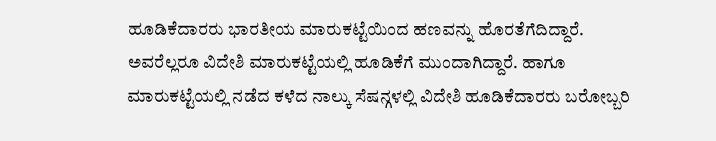ಹೂಡಿಕೆದಾರರು ಭಾರತೀಯ ಮಾರುಕಟ್ಟೆಯಿಂದ ಹಣವನ್ನು ಹೊರತೆಗೆದಿದ್ದಾರೆ. ಅವರೆಲ್ಲರೂ ವಿದೇಶಿ ಮಾರುಕಟ್ಟೆಯಲ್ಲಿ ಹೂಡಿಕೆಗೆ ಮುಂದಾಗಿದ್ದಾರೆ. ಹಾಗೂ ಮಾರುಕಟ್ಟೆಯಲ್ಲಿ ನಡೆದ ಕಳೆದ ನಾಲ್ಕು ಸೆಷನ್ಗಳಲ್ಲಿ ವಿದೇಶಿ ಹೂಡಿಕೆದಾರರು ಬರೋಬ್ಬರಿ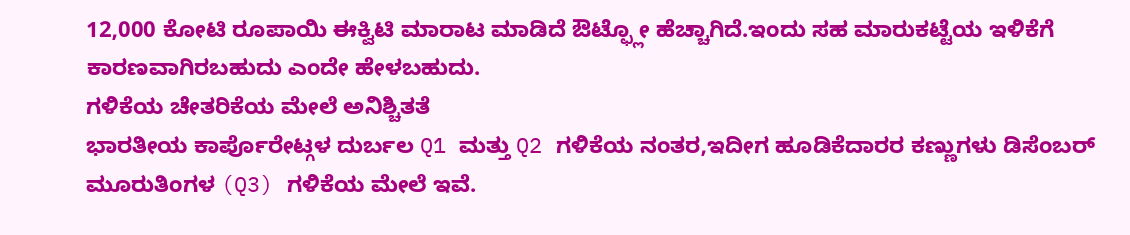12,000 ಕೋಟಿ ರೂಪಾಯಿ ಈಕ್ವಿಟಿ ಮಾರಾಟ ಮಾಡಿದೆ ಔಟ್ಫ್ಲೋ ಹೆಚ್ಚಾಗಿದೆ.ಇಂದು ಸಹ ಮಾರುಕಟ್ಟೆಯ ಇಳಿಕೆಗೆ ಕಾರಣವಾಗಿರಬಹುದು ಎಂದೇ ಹೇಳಬಹುದು.
ಗಳಿಕೆಯ ಚೇತರಿಕೆಯ ಮೇಲೆ ಅನಿಶ್ಚಿತತೆ
ಭಾರತೀಯ ಕಾರ್ಪೊರೇಟ್ಗಳ ದುರ್ಬಲ Q1 ಮತ್ತು Q2 ಗಳಿಕೆಯ ನಂತರ,ಇದೀಗ ಹೂಡಿಕೆದಾರರ ಕಣ್ಣುಗಳು ಡಿಸೆಂಬರ್ ಮೂರುತಿಂಗಳ (Q3) ಗಳಿಕೆಯ ಮೇಲೆ ಇವೆ.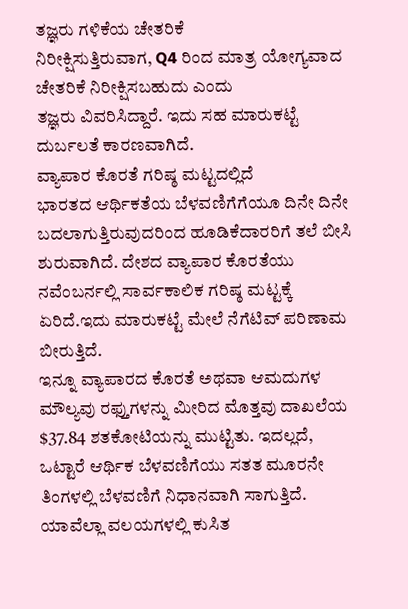ತಜ್ಞರು ಗಳಿಕೆಯ ಚೇತರಿಕೆ
ನಿರೀಕ್ಷಿಸುತ್ತಿರುವಾಗ, Q4 ರಿಂದ ಮಾತ್ರ ಯೋಗ್ಯವಾದ ಚೇತರಿಕೆ ನಿರೀಕ್ಷಿಸಬಹುದು ಎಂದು
ತಜ್ಞರು ವಿವರಿಸಿದ್ದಾರೆ. ಇದು ಸಹ ಮಾರುಕಟ್ಟೆ ದುರ್ಬಲತೆ ಕಾರಣವಾಗಿದೆ.
ವ್ಯಾಪಾರ ಕೊರತೆ ಗರಿಷ್ಠ ಮಟ್ಟದಲ್ಲಿದೆ
ಭಾರತದ ಆರ್ಥಿಕತೆಯ ಬೆಳವಣಿಗೆಗೆಯೂ ದಿನೇ ದಿನೇ ಬದಲಾಗುತ್ತಿರುವುದರಿಂದ ಹೂಡಿಕೆದಾರರಿಗೆ ತಲೆ ಬೀಸಿ ಶುರುವಾಗಿದೆ. ದೇಶದ ವ್ಯಾಪಾರ ಕೊರತೆಯು ನವೆಂಬರ್ನಲ್ಲಿ ಸಾರ್ವಕಾಲಿಕ ಗರಿಷ್ಠ ಮಟ್ಟಕ್ಕೆ ಏರಿದೆ.ಇದು ಮಾರುಕಟ್ಟೆ ಮೇಲೆ ನೆಗೆಟಿವ್ ಪರಿಣಾಮ ಬೀರುತ್ತಿದೆ.
ಇನ್ನೂ ವ್ಯಾಪಾರದ ಕೊರತೆ ಅಥವಾ ಆಮದುಗಳ ಮೌಲ್ಯವು ರಫ್ತುಗಳನ್ನು ಮೀರಿದ ಮೊತ್ತವು ದಾಖಲೆಯ $37.84 ಶತಕೋಟಿಯನ್ನು ಮುಟ್ಟಿತು. ಇದಲ್ಲದೆ, ಒಟ್ಟಾರೆ ಆರ್ಥಿಕ ಬೆಳವಣಿಗೆಯು ಸತತ ಮೂರನೇ ತಿಂಗಳಲ್ಲಿ ಬೆಳವಣಿಗೆ ನಿಧಾನವಾಗಿ ಸಾಗುತ್ತಿದೆ.
ಯಾವೆಲ್ಲಾ ವಲಯಗಳಲ್ಲಿ ಕುಸಿತ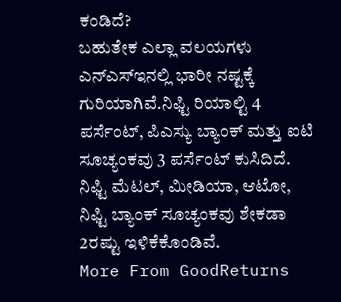ಕಂಡಿದೆ?
ಬಹುತೇಕ ಎಲ್ಲಾ ವಲಯಗಳು ಎನ್ಎಸ್ಇನಲ್ಲಿ ಭಾರೀ ನಷ್ಟಕ್ಕೆ ಗುರಿಯಾಗಿವೆ.ನಿಫ್ಟಿ ರಿಯಾಲ್ಟಿ 4 ಪರ್ಸೆಂಟ್, ಪಿಎಸ್ಯು ಬ್ಯಾಂಕ್ ಮತ್ತು ಐಟಿ ಸೂಚ್ಯಂಕವು 3 ಪರ್ಸೆಂಟ್ ಕುಸಿದಿದೆ. ನಿಫ್ಟಿ ಮೆಟಲ್, ಮೀಡಿಯಾ, ಆಟೋ, ನಿಫ್ಟಿ ಬ್ಯಾಂಕ್ ಸೂಚ್ಯಂಕವು ಶೇಕಡಾ 2ರಷ್ಟು ಇಳಿಕೆಕೊಂಡಿವೆ.
More From GoodReturns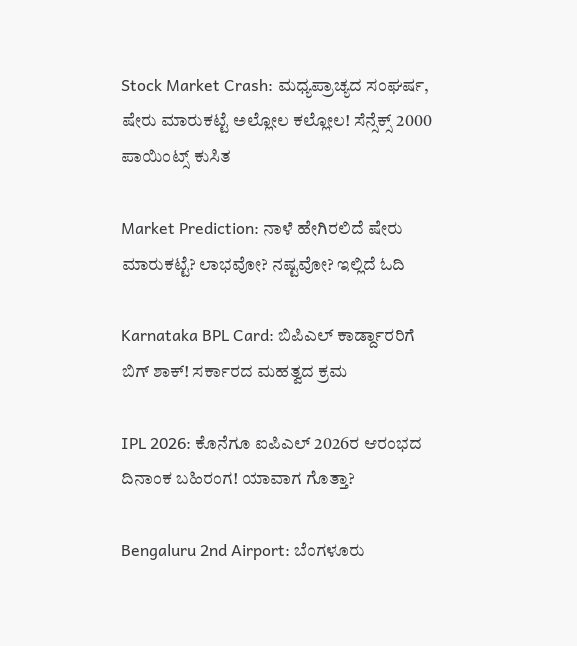Stock Market Crash: ಮಧ್ಯಪ್ರಾಚ್ಯದ ಸಂಘರ್ಷ, ಷೇರು ಮಾರುಕಟ್ಟೆ ಅಲ್ಲೋಲ ಕಲ್ಲೋಲ! ಸೆನ್ಸೆಕ್ಸ್ 2000 ಪಾಯಿಂಟ್ಸ್ ಕುಸಿತ

Market Prediction: ನಾಳೆ ಹೇಗಿರಲಿದೆ ಷೇರು ಮಾರುಕಟ್ಟೆ? ಲಾಭವೋ? ನಷ್ಟವೋ? ಇಲ್ಲಿದೆ ಓದಿ

Karnataka BPL Card: ಬಿಪಿಎಲ್ ಕಾರ್ಡ್ದಾರರಿಗೆ ಬಿಗ್ ಶಾಕ್! ಸರ್ಕಾರದ ಮಹತ್ವದ ಕ್ರಮ

IPL 2026: ಕೊನೆಗೂ ಐಪಿಎಲ್ 2026ರ ಆರಂಭದ ದಿನಾಂಕ ಬಹಿರಂಗ! ಯಾವಾಗ ಗೊತ್ತಾ?

Bengaluru 2nd Airport: ಬೆಂಗಳೂರು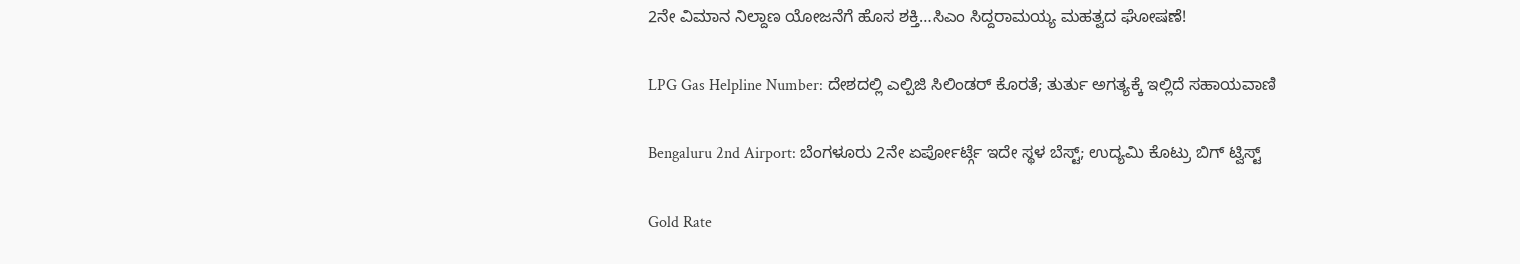2ನೇ ವಿಮಾನ ನಿಲ್ದಾಣ ಯೋಜನೆಗೆ ಹೊಸ ಶಕ್ತಿ…ಸಿಎಂ ಸಿದ್ದರಾಮಯ್ಯ ಮಹತ್ವದ ಘೋಷಣೆ!

LPG Gas Helpline Number: ದೇಶದಲ್ಲಿ ಎಲ್ಪಿಜಿ ಸಿಲಿಂಡರ್ ಕೊರತೆ; ತುರ್ತು ಅಗತ್ಯಕ್ಕೆ ಇಲ್ಲಿದೆ ಸಹಾಯವಾಣಿ

Bengaluru 2nd Airport: ಬೆಂಗಳೂರು 2ನೇ ಏರ್ಪೋರ್ಟ್ಗೆ ಇದೇ ಸ್ಥಳ ಬೆಸ್ಟ್; ಉದ್ಯಮಿ ಕೊಟ್ರು ಬಿಗ್ ಟ್ವಿಸ್ಟ್

Gold Rate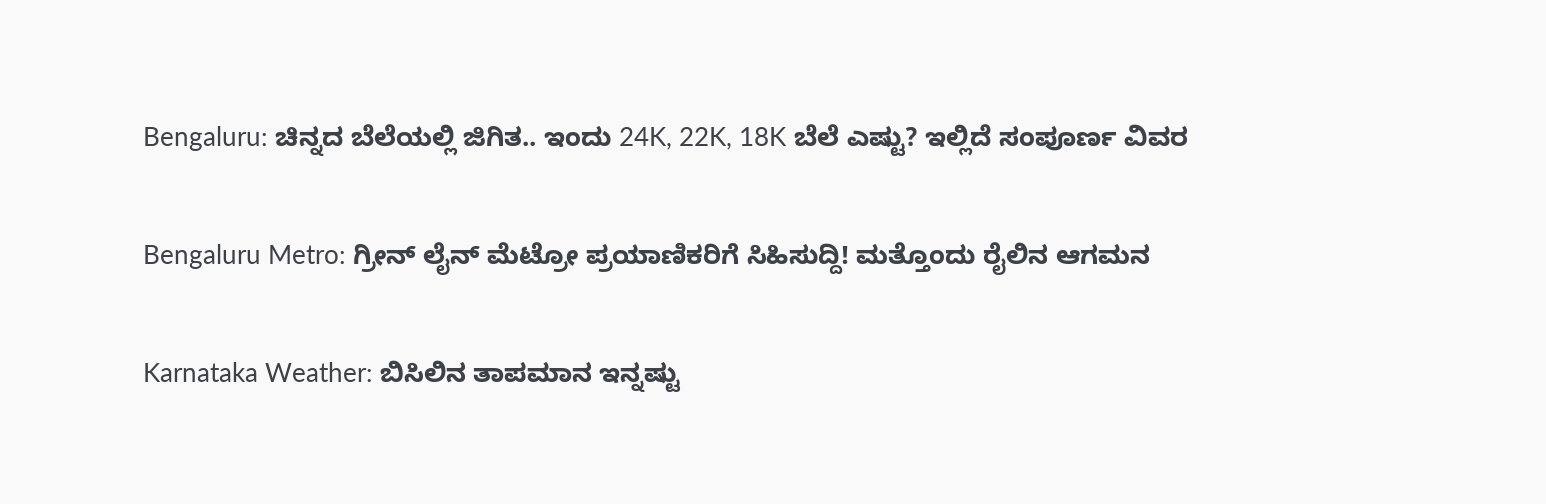Bengaluru: ಚಿನ್ನದ ಬೆಲೆಯಲ್ಲಿ ಜಿಗಿತ.. ಇಂದು 24K, 22K, 18K ಬೆಲೆ ಎಷ್ಟು? ಇಲ್ಲಿದೆ ಸಂಪೂರ್ಣ ವಿವರ

Bengaluru Metro: ಗ್ರೀನ್ ಲೈನ್ ಮೆಟ್ರೋ ಪ್ರಯಾಣಿಕರಿಗೆ ಸಿಹಿಸುದ್ದಿ! ಮತ್ತೊಂದು ರೈಲಿನ ಆಗಮನ

Karnataka Weather: ಬಿಸಿಲಿನ ತಾಪಮಾನ ಇನ್ನಷ್ಟು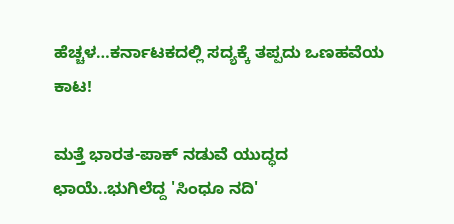ಹೆಚ್ಚಳ…ಕರ್ನಾಟಕದಲ್ಲಿ ಸದ್ಯಕ್ಕೆ ತಪ್ಪದು ಒಣಹವೆಯ ಕಾಟ!

ಮತ್ತೆ ಭಾರತ-ಪಾಕ್ ನಡುವೆ ಯುದ್ಧದ ಛಾಯೆ..ಭುಗಿಲೆದ್ದ 'ಸಿಂಧೂ ನದಿ'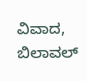ವಿವಾದ, ಬಿಲಾವಲ್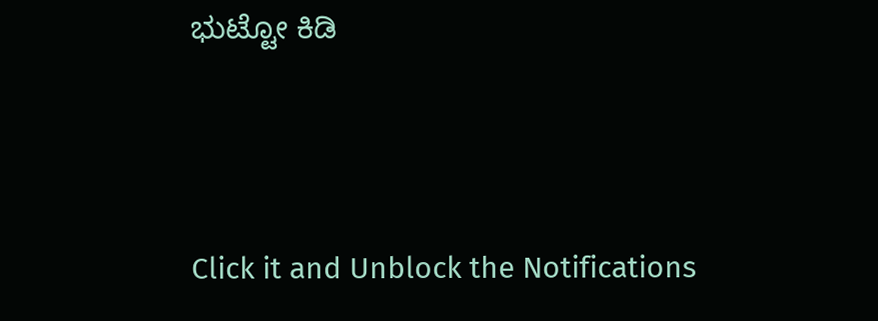ಭುಟ್ಟೋ ಕಿಡಿ



Click it and Unblock the Notifications